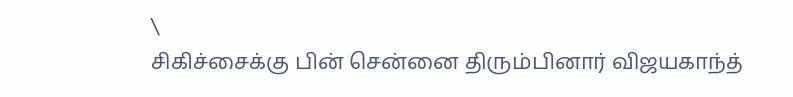\
சிகிச்சைக்கு பின் சென்னை திரும்பினார் விஜயகாந்த்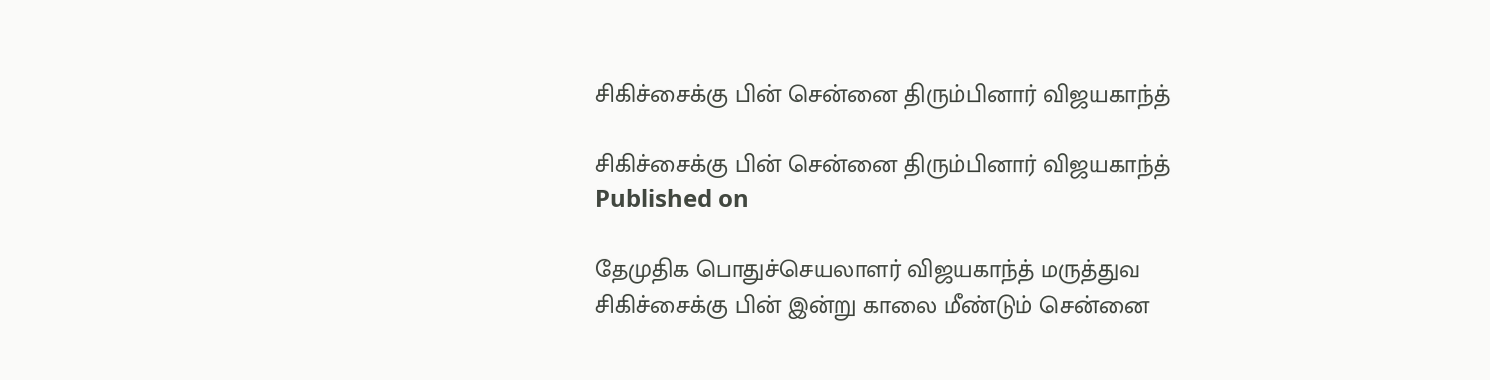சிகிச்சைக்கு பின் சென்னை திரும்பினார் விஜயகாந்த்

சிகிச்சைக்கு பின் சென்னை திரும்பினார் விஜயகாந்த்
Published on

தேமுதிக பொதுச்செயலாளர் விஜயகாந்த் மருத்துவ சிகிச்சைக்கு பின் இன்று காலை மீண்டும் சென்னை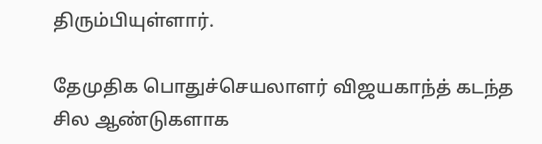திரும்பியுள்ளார்.

தேமுதிக பொதுச்செயலாளர் விஜயகாந்த் கடந்த சில ஆண்டுகளாக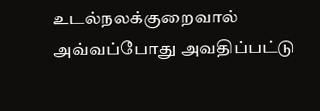உடல்நலக்குறைவால் அவ்வப்போது அவதிப்பட்டு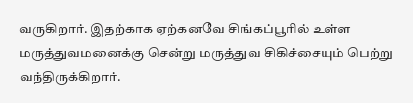வருகிறார். இதற்காக ஏற்கனவே சிங்கப்பூரில் உள்ள மருத்துவமனைக்கு சென்று மருத்துவ சிகிச்சையும் பெற்று வந்திருக்கிறார்.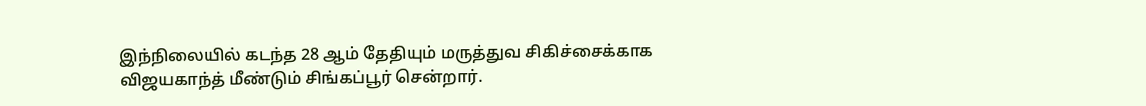இந்நிலையில் கடந்த 28 ஆம் தேதியும் மருத்துவ சிகிச்சைக்காக விஜயகாந்த் மீண்டும் சிங்கப்பூர் சென்றார்.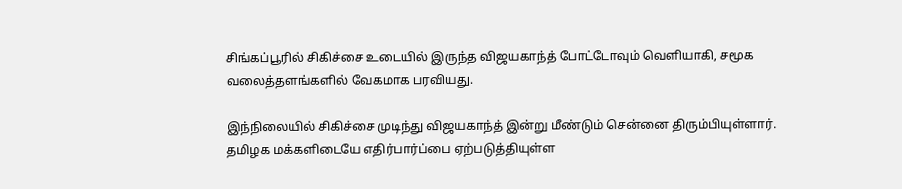சிங்கப்பூரில் சிகிச்சை உடையில் இருந்த விஜயகாந்த் போட்டோவும் வெளியாகி, சமூக வலைத்தளங்களில் வேகமாக பரவியது.

இந்நிலையில் சிகிச்சை முடிந்து விஜயகாந்த் இன்று மீண்டும் சென்னை திரும்பியுள்ளார். தமிழக மக்களிடையே எதிர்பார்ப்பை ஏற்படுத்தியுள்ள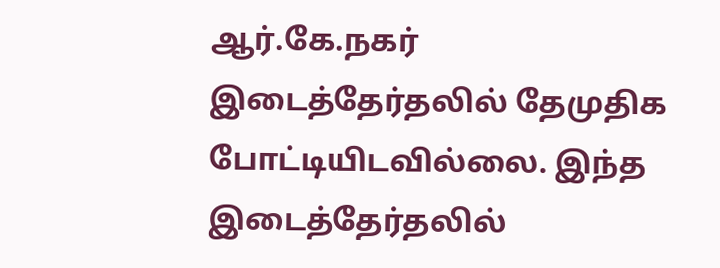ஆர்.கே.நகர் இடைத்தேர்தலில் தேமுதிக போட்டியிடவில்லை. இந்த இடைத்தேர்தலில்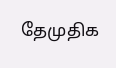தேமுதிக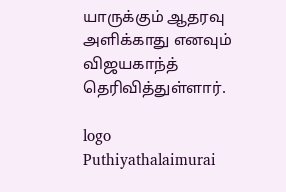யாருக்கும் ஆதரவு அளிக்காது எனவும் விஜயகாந்த் தெரிவித்துள்ளார்.

logo
Puthiyathalaimurai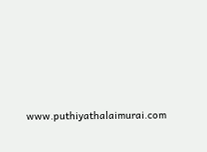www.puthiyathalaimurai.com